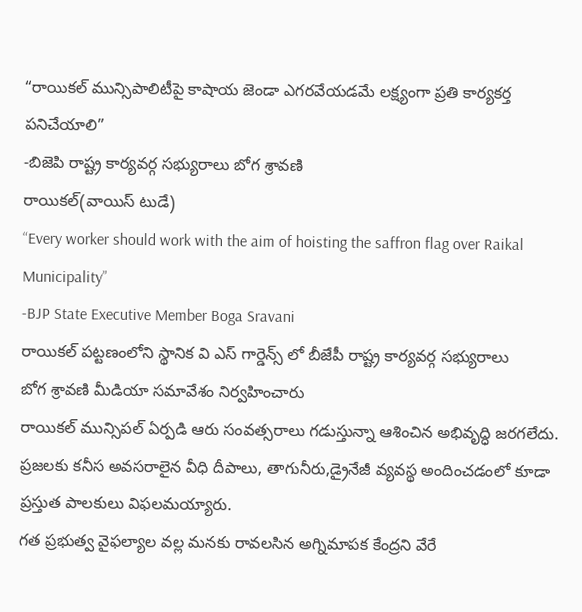“రాయికల్ మున్సిపాలిటీపై కాషాయ జెండా ఎగరవేయడమే లక్ష్యంగా ప్రతి కార్యకర్త పనిచేయాలి”
-బిజెపి రాష్ట్ర కార్యవర్గ సభ్యురాలు బోగ శ్రావణి
రాయికల్(వాయిస్ టుడే)
“Every worker should work with the aim of hoisting the saffron flag over Raikal Municipality”
-BJP State Executive Member Boga Sravani
రాయికల్ పట్టణంలోని స్థానిక వి ఎస్ గార్డెన్స్ లో బీజేపీ రాష్ట్ర కార్యవర్గ సభ్యురాలు
బోగ శ్రావణి మీడియా సమావేశం నిర్వహించారు
రాయికల్ మున్సిపల్ ఏర్పడి ఆరు సంవత్సరాలు గడుస్తున్నా ఆశించిన అభివృద్ధి జరగలేదు. ప్రజలకు కనీస అవసరాలైన వీధి దీపాలు, తాగునీరు,డ్రైనేజీ వ్యవస్థ అందించడంలో కూడా ప్రస్తుత పాలకులు విఫలమయ్యారు.
గత ప్రభుత్వ వైఫల్యాల వల్ల మనకు రావలసిన అగ్నిమాపక కేంద్రని వేరే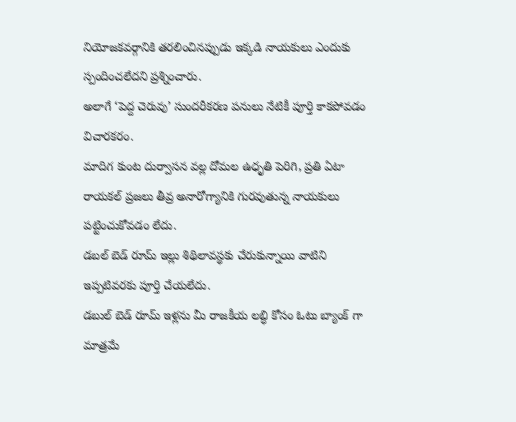నియోజకవర్గానికి తరలించినప్పుడు ఇక్కడి నాయకులు ఎందుకు స్పందించలేదని ప్రశ్నించారు.
అలాగే ‘పెద్ద చెరువు’ సుందరీకరణ పనులు నేటికీ పూర్తి కాకపోవడం విచారకరం.
మాదిగ కుంట దుర్వాసన వల్ల దోమల ఉధృతి పెరిగి, ప్రతి ఏటా రాయకల్ ప్రజలు తీవ్ర అనారోగ్యానికి గురవుతున్న నాయకులు పట్టించుకోవడం లేదు.
డబల్ బెడ్ రూమ్ ఇల్లు శిథిలావస్థకు చేరుకున్నాయి వాటిని ఇప్పటివరకు పూర్తి చేయలేదు.
డబుల్ బెడ్ రూమ్ ఇళ్లను మీ రాజకీయ లబ్ధి కోసం ఓటు బ్యాంక్ గా మాత్రమే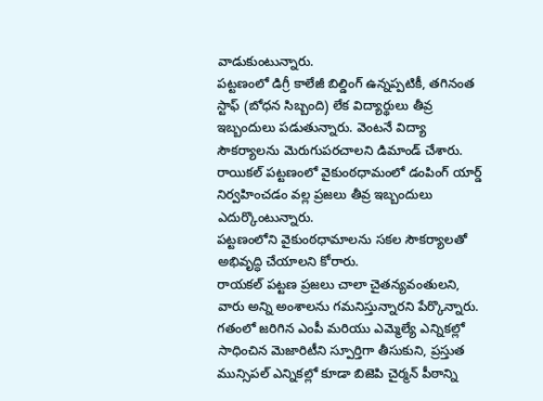వాడుకుంటున్నారు.
పట్టణంలో డిగ్రీ కాలేజీ బిల్డింగ్ ఉన్నప్పటికీ, తగినంత స్టాఫ్ (బోధన సిబ్బంది) లేక విద్యార్థులు తీవ్ర ఇబ్బందులు పడుతున్నారు. వెంటనే విద్యా సౌకర్యాలను మెరుగుపరచాలని డిమాండ్ చేశారు.
రాయికల్ పట్టణంలో వైకుంఠధామంలో డంపింగ్ యార్డ్ నిర్వహించడం వల్ల ప్రజలు తీవ్ర ఇబ్బందులు ఎదుర్కొంటున్నారు.
పట్టణంలోని వైకుంఠధామాలను సకల సౌకర్యాలతో అభివృద్ధి చేయాలని కోరారు.
రాయకల్ పట్టణ ప్రజలు చాలా చైతన్యవంతులని, వారు అన్ని అంశాలను గమనిస్తున్నారని పేర్కొన్నారు.
గతంలో జరిగిన ఎంపీ మరియు ఎమ్మెల్యే ఎన్నికల్లో సాధించిన మెజారిటీని స్పూర్తిగా తీసుకుని, ప్రస్తుత మున్సిపల్ ఎన్నికల్లో కూడా బిజెపి చైర్మన్ పీఠాన్ని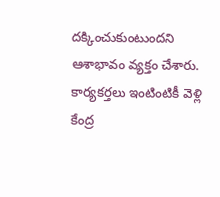దక్కించుకుంటుందని ఆశాభావం వ్యక్తం చేశారు.
కార్యకర్తలు ఇంటింటికీ వెళ్లి కేంద్ర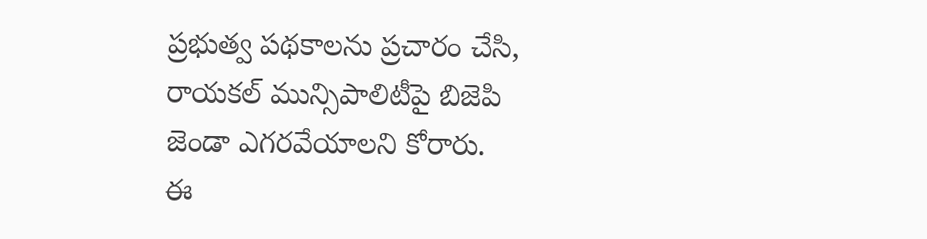ప్రభుత్వ పథకాలను ప్రచారం చేసి, రాయకల్ మున్సిపాలిటీపై బిజెపి జెండా ఎగరవేయాలని కోరారు.
ఈ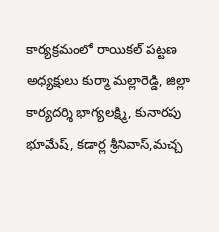కార్యక్రమంలో రాయికల్ పట్టణ అధ్యక్షులు కుర్మా మల్లారెడ్డి, జిల్లా కార్యదర్శి భాగ్యలక్ష్మి, కునారపు భూమేష్, కడార్ల శ్రీనివాస్,మచ్చ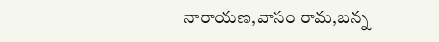నారాయణ,వాసం రామ,బన్న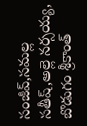సంజీవ్,సమల్ల సతీష్,అల్లె నర్సయ్య, బొడుగం శ్రీకాంత్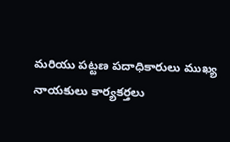మరియు పట్టణ పదాధికారులు ముఖ్య నాయకులు కార్యకర్తలు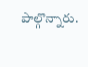పాల్గొన్నారు.